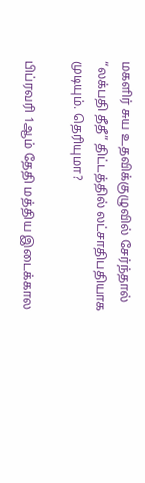மகளிர் சுய உதவிக்குழுவில் சேர்ந்தால் “லக்பதி தீதீ” திட்டத்தில் லட்சாதிபதியாக முடியும். தெரியுமா?

பிப்ரவரி 1ஆம் தேதி மத்திய இடைக்கால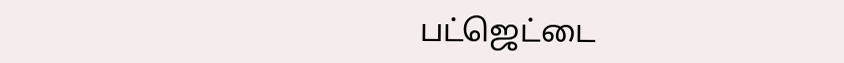பட்ஜெட்டை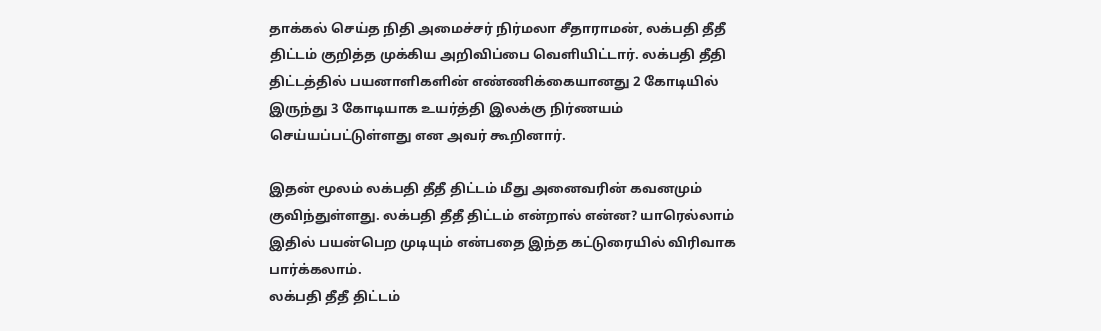தாக்கல் செய்த நிதி அமைச்சர் நிர்மலா சீதாராமன், லக்பதி தீதீ திட்டம் குறித்த முக்கிய அறிவிப்பை வெளியிட்டார். லக்பதி தீதி திட்டத்தில் பயனாளிகளின் எண்ணிக்கையானது 2 கோடியில் இருந்து 3 கோடியாக உயர்த்தி இலக்கு நிர்ணயம் செய்யப்பட்டுள்ளது என அவர் கூறினார்.

இதன் மூலம் லக்பதி தீதீ திட்டம் மீது அனைவரின் கவனமும் குவிந்துள்ளது. லக்பதி தீதீ திட்டம் என்றால் என்ன? யாரெல்லாம் இதில் பயன்பெற முடியும் என்பதை இந்த கட்டுரையில் விரிவாக பார்க்கலாம்.
லக்பதி தீதீ திட்டம்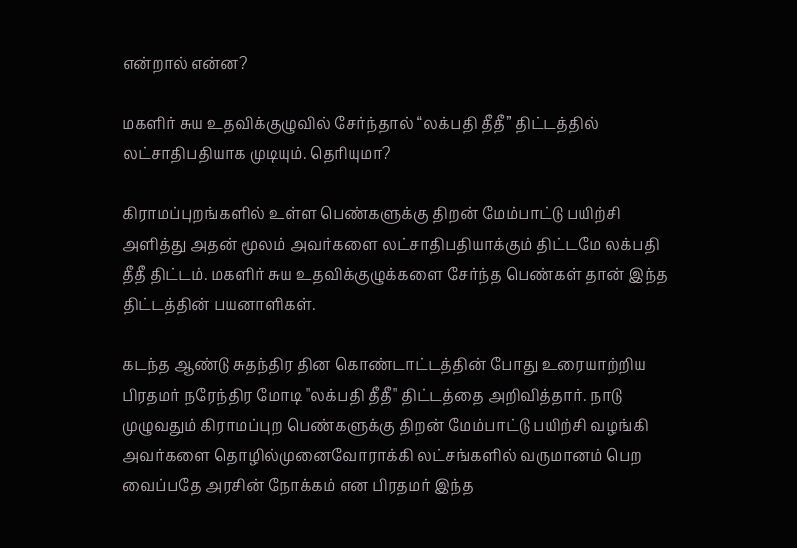என்றால் என்ன?

மகளிர் சுய உதவிக்குழுவில் சேர்ந்தால் “லக்பதி தீதீ” திட்டத்தில் லட்சாதிபதியாக முடியும். தெரியுமா?

கிராமப்புறங்களில் உள்ள பெண்களுக்கு திறன் மேம்பாட்டு பயிற்சி அளித்து அதன் மூலம் அவர்களை லட்சாதிபதியாக்கும் திட்டமே லக்பதி தீதீ திட்டம். மகளிர் சுய உதவிக்குழுக்களை சேர்ந்த பெண்கள் தான் இந்த திட்டத்தின் பயனாளிகள்.

கடந்த ஆண்டு சுதந்திர தின கொண்டாட்டத்தின் போது உரையாற்றிய பிரதமர் நரேந்திர மோடி "லக்பதி தீதீ" திட்டத்தை அறிவித்தார். நாடு முழுவதும் கிராமப்புற பெண்களுக்கு திறன் மேம்பாட்டு பயிற்சி வழங்கி அவர்களை தொழில்முனைவோராக்கி லட்சங்களில் வருமானம் பெற வைப்பதே அரசின் நோக்கம் என பிரதமர் இந்த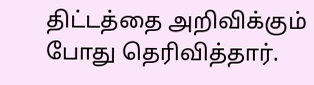திட்டத்தை அறிவிக்கும் போது தெரிவித்தார்.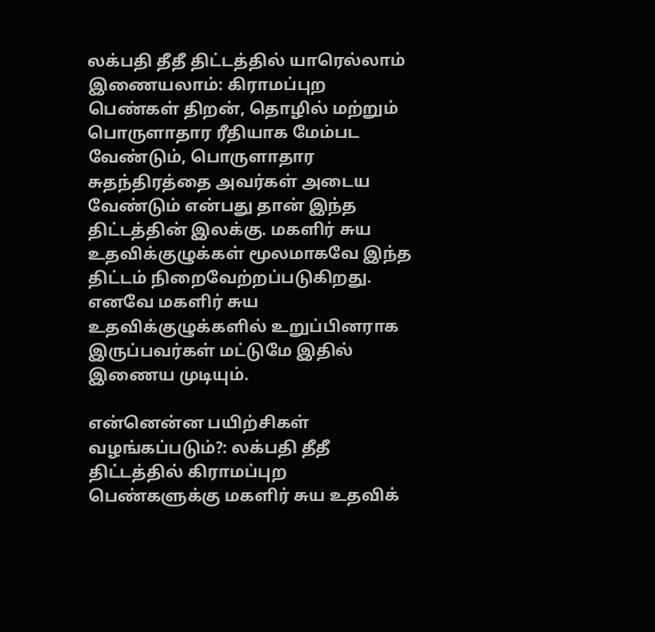லக்பதி தீதீ திட்டத்தில் யாரெல்லாம் இணையலாம்: கிராமப்புற பெண்கள் திறன், தொழில் மற்றும் பொருளாதார ரீதியாக மேம்பட வேண்டும், பொருளாதார சுதந்திரத்தை அவர்கள் அடைய வேண்டும் என்பது தான் இந்த திட்டத்தின் இலக்கு. மகளிர் சுய உதவிக்குழுக்கள் மூலமாகவே இந்த திட்டம் நிறைவேற்றப்படுகிறது. எனவே மகளிர் சுய உதவிக்குழுக்களில் உறுப்பினராக இருப்பவர்கள் மட்டுமே இதில் இணைய முடியும்.

என்னென்ன பயிற்சிகள் வழங்கப்படும்?: லக்பதி தீதீ திட்டத்தில் கிராமப்புற பெண்களுக்கு மகளிர் சுய உதவிக்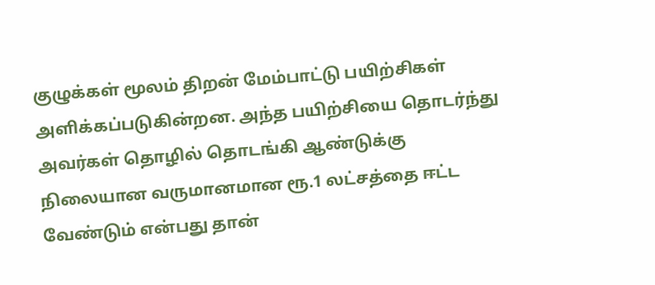குழுக்கள் மூலம் திறன் மேம்பாட்டு பயிற்சிகள் அளிக்கப்படுகின்றன. அந்த பயிற்சியை தொடர்ந்து அவர்கள் தொழில் தொடங்கி ஆண்டுக்கு நிலையான வருமானமான ரூ.1 லட்சத்தை ஈட்ட வேண்டும் என்பது தான்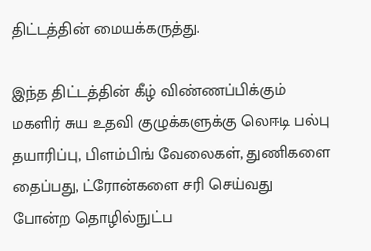திட்டத்தின் மையக்கருத்து.

இந்த திட்டத்தின் கீழ் விண்ணப்பிக்கும் மகளிர் சுய உதவி குழுக்களுக்கு லெஈடி பல்பு தயாரிப்பு, பிளம்பிங் வேலைகள், துணிகளை தைப்பது, ட்ரோன்களை சரி செய்வது போன்ற தொழில்நுட்ப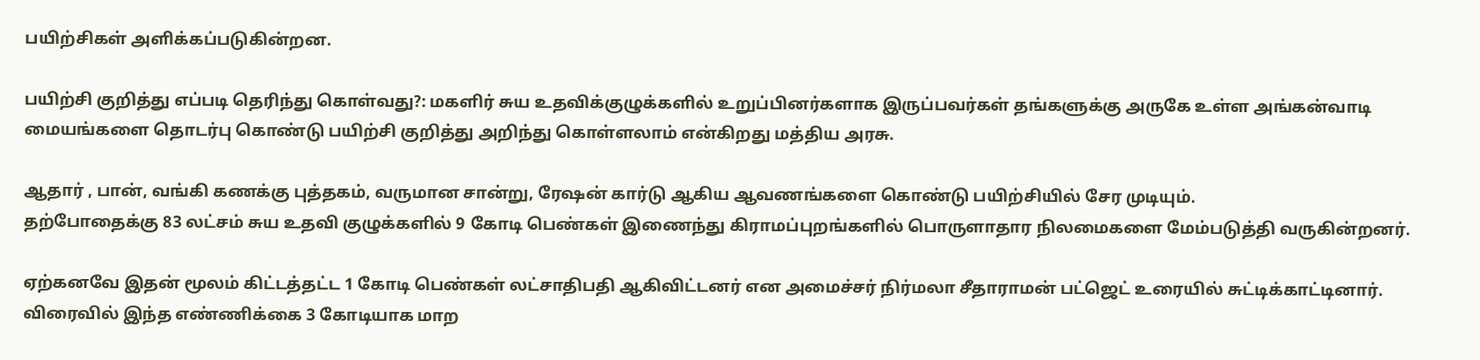பயிற்சிகள் அளிக்கப்படுகின்றன.

பயிற்சி குறித்து எப்படி தெரிந்து கொள்வது?: மகளிர் சுய உதவிக்குழுக்களில் உறுப்பினர்களாக இருப்பவர்கள் தங்களுக்கு அருகே உள்ள அங்கன்வாடி மையங்களை தொடர்பு கொண்டு பயிற்சி குறித்து அறிந்து கொள்ளலாம் என்கிறது மத்திய அரசு.

ஆதார் , பான், வங்கி கணக்கு புத்தகம், வருமான சான்று, ரேஷன் கார்டு ஆகிய ஆவணங்களை கொண்டு பயிற்சியில் சேர முடியும்.
தற்போதைக்கு 83 லட்சம் சுய உதவி குழுக்களில் 9 கோடி பெண்கள் இணைந்து கிராமப்புறங்களில் பொருளாதார நிலமைகளை மேம்படுத்தி வருகின்றனர்.

ஏற்கனவே இதன் மூலம் கிட்டத்தட்ட 1 கோடி பெண்கள் லட்சாதிபதி ஆகிவிட்டனர் என அமைச்சர் நிர்மலா சீதாராமன் பட்ஜெட் உரையில் சுட்டிக்காட்டினார். விரைவில் இந்த எண்ணிக்கை 3 கோடியாக மாற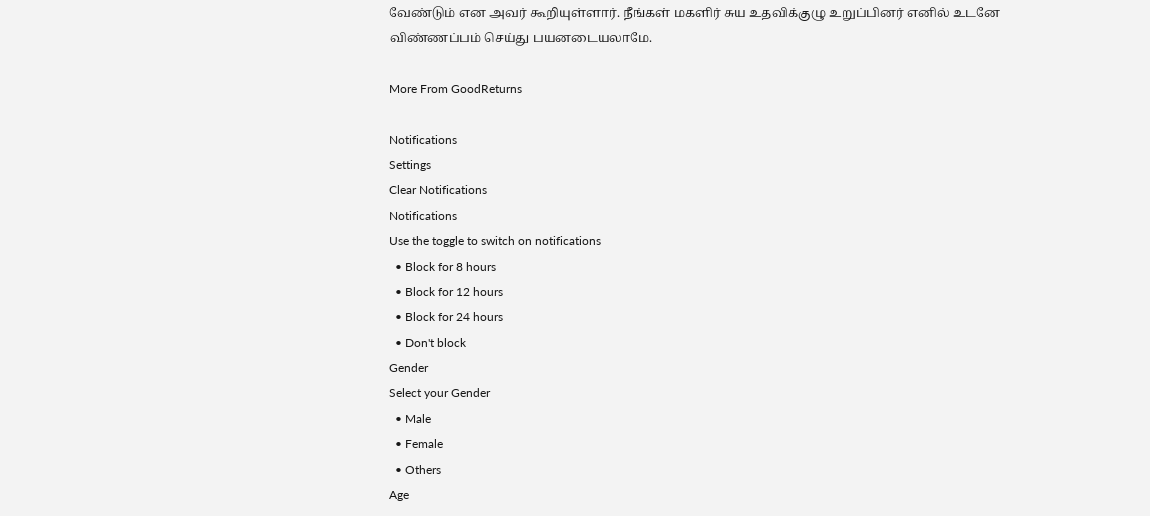வேண்டும் என அவர் கூறியுள்ளார். நீங்கள் மகளிர் சுய உதவிக்குழு உறுப்பினர் எனில் உடனே விண்ணப்பம் செய்து பயனடையலாமே.

More From GoodReturns

Notifications
Settings
Clear Notifications
Notifications
Use the toggle to switch on notifications
  • Block for 8 hours
  • Block for 12 hours
  • Block for 24 hours
  • Don't block
Gender
Select your Gender
  • Male
  • Female
  • Others
Age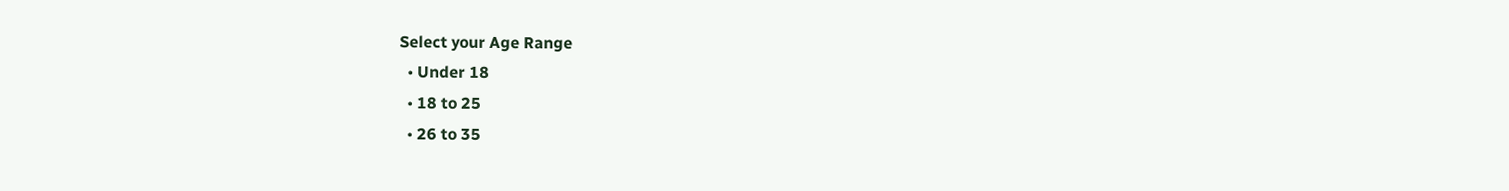Select your Age Range
  • Under 18
  • 18 to 25
  • 26 to 35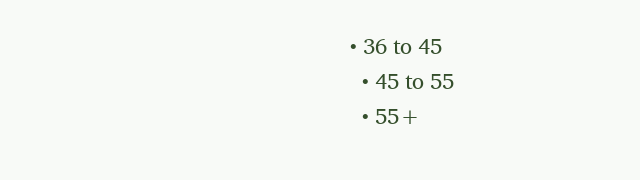• 36 to 45
  • 45 to 55
  • 55+